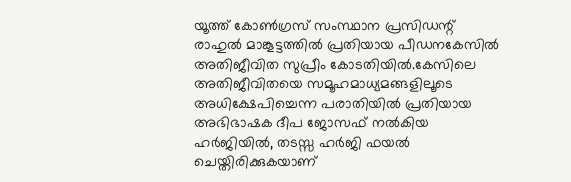യൂത്ത് കോൺഗ്രസ് സംസ്ഥാന പ്രസിഡന്റ് രാഹുൽ മാങ്കൂട്ടത്തിൽ പ്രതിയായ പീഡനകേസിൽ അതിജീവിത സുപ്രീം കോടതിയിൽ.കേസിലെ അതിജീവിതയെ സമൂഹമാധ്യമങ്ങളിലൂടെ അധിക്ഷേപിച്ചെന്ന പരാതിയിൽ പ്രതിയായ അഭിഭാഷക ദീപ ജോസഫ് നൽകിയ ഹർജിയിൽ, തടസ്സ ഹർജി ഫയൽ ചെയ്തിരിക്കുകയാണ്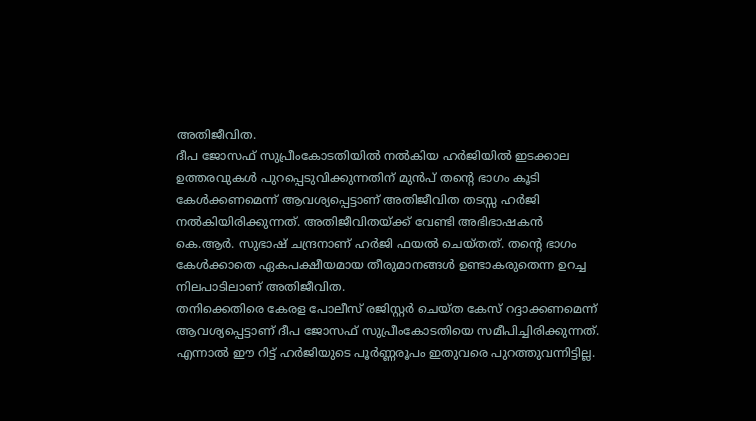അതിജീവിത.
ദീപ ജോസഫ് സുപ്രീംകോടതിയിൽ നൽകിയ ഹർജിയിൽ ഇടക്കാല ഉത്തരവുകൾ പുറപ്പെടുവിക്കുന്നതിന് മുൻപ് തന്റെ ഭാഗം കൂടി കേൾക്കണമെന്ന് ആവശ്യപ്പെട്ടാണ് അതിജീവിത തടസ്സ ഹർജി നൽകിയിരിക്കുന്നത്. അതിജീവിതയ്ക്ക് വേണ്ടി അഭിഭാഷകൻ കെ.ആർ. സുഭാഷ് ചന്ദ്രനാണ് ഹർജി ഫയൽ ചെയ്തത്. തന്റെ ഭാഗം കേൾക്കാതെ ഏകപക്ഷീയമായ തീരുമാനങ്ങൾ ഉണ്ടാകരുതെന്ന ഉറച്ച നിലപാടിലാണ് അതിജീവിത.
തനിക്കെതിരെ കേരള പോലീസ് രജിസ്റ്റർ ചെയ്ത കേസ് റദ്ദാക്കണമെന്ന് ആവശ്യപ്പെട്ടാണ് ദീപ ജോസഫ് സുപ്രീംകോടതിയെ സമീപിച്ചിരിക്കുന്നത്. എന്നാൽ ഈ റിട്ട് ഹർജിയുടെ പൂർണ്ണരൂപം ഇതുവരെ പുറത്തുവന്നിട്ടില്ല.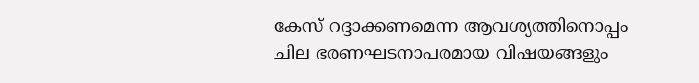കേസ് റദ്ദാക്കണമെന്ന ആവശ്യത്തിനൊപ്പം ചില ഭരണഘടനാപരമായ വിഷയങ്ങളും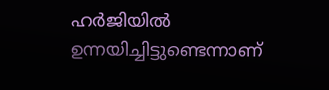ഹർജിയിൽ ഉന്നയിച്ചിട്ടുണ്ടെന്നാണ്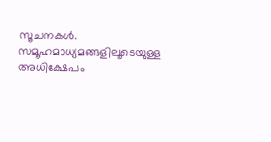സൂചനകൾ. സമൂഹമാധ്യമങ്ങളിലൂടെയുള്ള അധിക്ഷേപം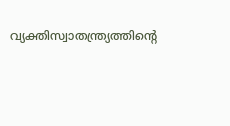വ്യക്തിസ്വാതന്ത്ര്യത്തിന്റെ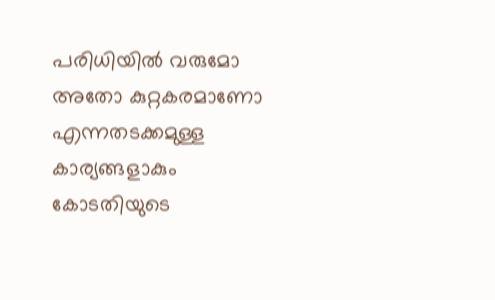പരിധിയിൽ വരുമോ അതോ കുറ്റകരമാണോ എന്നതടക്കമുള്ള കാര്യങ്ങളാകും കോടതിയുടെ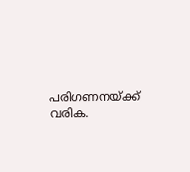പരിഗണനയ്ക്ക് വരിക.